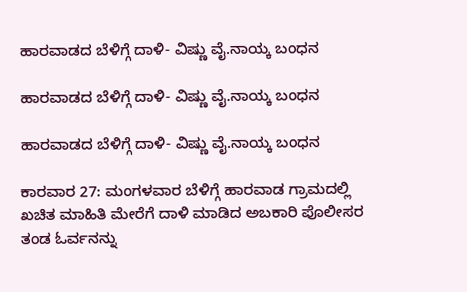ಹಾರವಾಡದ ಬೆಳಿಗ್ಗೆ ದಾಳಿ- ವಿಷ್ಣು ವೈ.ನಾಯ್ಕ ಬಂಧನ

ಹಾರವಾಡದ ಬೆಳಿಗ್ಗೆ ದಾಳಿ- ವಿಷ್ಣು ವೈ.ನಾಯ್ಕ ಬಂಧನ

ಹಾರವಾಡದ ಬೆಳಿಗ್ಗೆ ದಾಳಿ- ವಿಷ್ಣು ವೈ.ನಾಯ್ಕ ಬಂಧನ

ಕಾರವಾರ 27: ಮಂಗಳವಾರ ಬೆಳಿಗ್ಗೆ ಹಾರವಾಡ ಗ್ರಾಮದಲ್ಲಿ ಖಚಿತ ಮಾಹಿತಿ ಮೇರೆಗೆ ದಾಳಿ ಮಾಡಿದ ಅಬಕಾರಿ ಪೊಲೀಸರ ತಂಡ ಓರ್ವನನ್ನು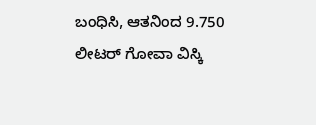ಬಂಧಿಸಿ, ಆತನಿಂದ 9.750 ಲೀಟರ್ ಗೋವಾ ವಿಸ್ಕಿ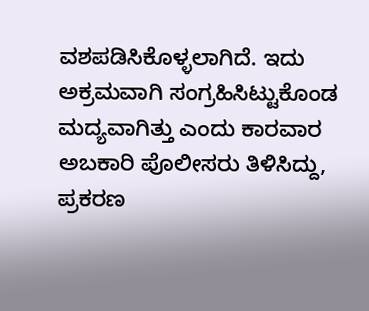ವಶಪಡಿಸಿಕೊಳ್ಳಲಾಗಿದೆ. ಇದು ಅಕ್ರಮವಾಗಿ ಸಂಗ್ರಹಿಸಿಟ್ಟುಕೊಂಡ ಮದ್ಯವಾಗಿತ್ತು ಎಂದು ಕಾರವಾರ ಅಬಕಾರಿ ಪೊಲೀಸರು ತಿಳಿಸಿದ್ದು, ಪ್ರಕರಣ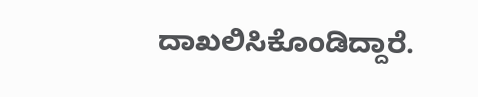ದಾಖಲಿಸಿಕೊಂಡಿದ್ದಾರೆ.